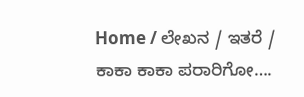Home / ಲೇಖನ / ಇತರೆ / ಕಾಕಾ ಕಾಕಾ ಪರಾರಿಗೋ….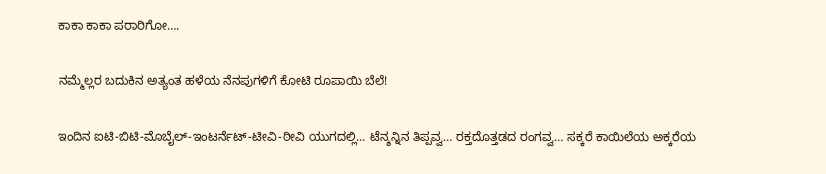ಕಾಕಾ ಕಾಕಾ ಪರಾರಿಗೋ….

ನಮ್ಮೆಲ್ಲರ ಬದುಕಿನ ಅತ್ಯಂತ ಹಳೆಯ ನೆನಪುಗಳಿಗೆ ಕೋಟಿ ರೂಪಾಯಿ ಬೆಲೆ!

ಇಂದಿನ ಐಟಿ-ಬಿಟಿ-ಮೊಬೈಲ್-ಇಂಟರ್ನೆಟ್-ಟೀವಿ-ಠೀವಿ ಯುಗದಲ್ಲಿ… ಟೆನ್ಶನ್ನಿನ ತಿಪ್ಪವ್ವ… ರಕ್ತದೊತ್ತಡದ ರಂಗವ್ವ… ಸಕ್ಕರೆ ಕಾಯಿಲೆಯ ಅಕ್ಕರೆಯ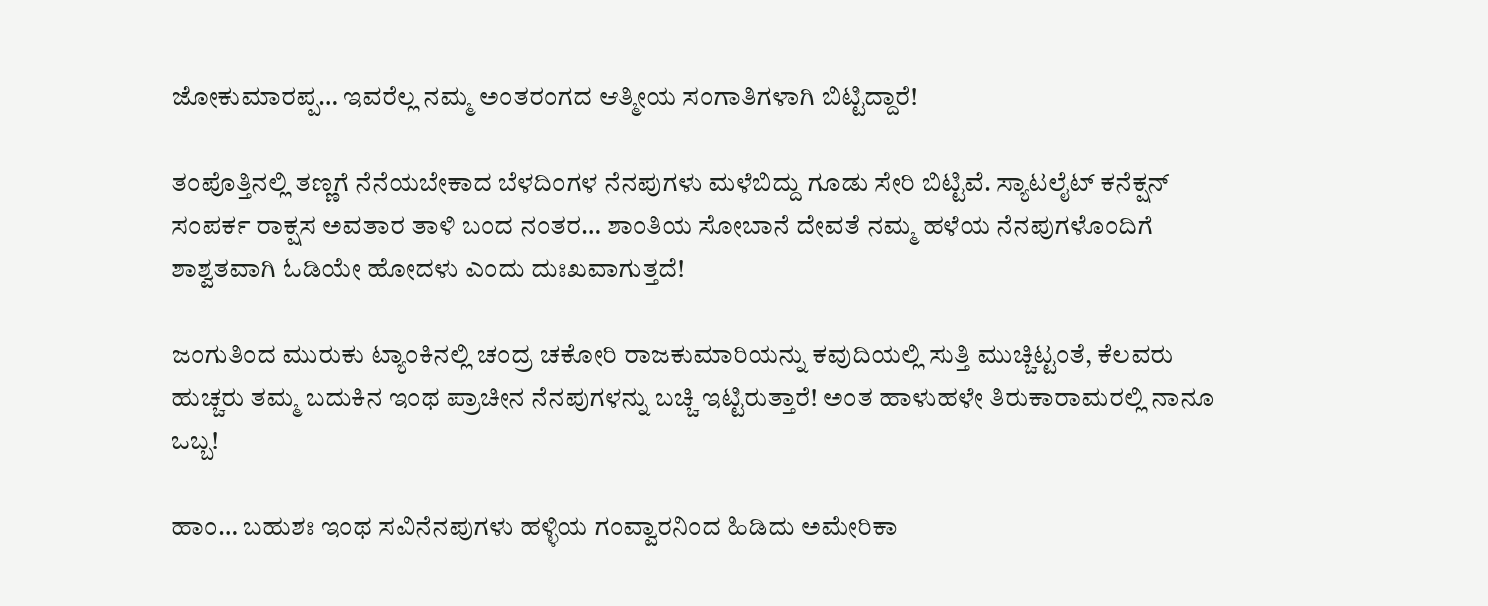ಜೋಕುಮಾರಪ್ಪ… ಇವರೆಲ್ಲ ನಮ್ಮ ಅಂತರಂಗದ ಆತ್ಮೀಯ ಸಂಗಾತಿಗಳಾಗಿ ಬಿಟ್ಟಿದ್ದಾರೆ!

ತಂಪೊತ್ತಿನಲ್ಲಿ ತಣ್ಣಗೆ ನೆನೆಯಬೇಕಾದ ಬೆಳದಿಂಗಳ ನೆನಪುಗಳು ಮಳೆಬಿದ್ದು ಗೂಡು ಸೇರಿ ಬಿಟ್ಟಿವೆ. ಸ್ಯಾಟಲೈಟ್ ಕನೆಕ್ಷನ್ ಸಂಪರ್ಕ ರಾಕ್ಷಸ ಅವತಾರ ತಾಳಿ ಬಂದ ನಂತರ… ಶಾಂತಿಯ ಸೋಬಾನೆ ದೇವತೆ ನಮ್ಮ ಹಳೆಯ ನೆನಪುಗಳೊಂದಿಗೆ ಶಾಶ್ವತವಾಗಿ ಓಡಿಯೇ ಹೋದಳು ಎಂದು ದುಃಖವಾಗುತ್ತದೆ!

ಜಂಗುತಿಂದ ಮುರುಕು ಟ್ಯಾಂಕಿನಲ್ಲಿ ಚಂದ್ರ ಚಕೋರಿ ರಾಜಕುಮಾರಿಯನ್ನು ಕವುದಿಯಲ್ಲಿ ಸುತ್ತಿ ಮುಚ್ಚಿಟ್ಟಂತೆ, ಕೆಲವರು ಹುಚ್ಚರು ತಮ್ಮ ಬದುಕಿನ ಇಂಥ ಪ್ರಾಚೀನ ನೆನಪುಗಳನ್ನು ಬಚ್ಚಿ ಇಟ್ಟಿರುತ್ತಾರೆ! ಅಂತ ಹಾಳುಹಳೇ ತಿರುಕಾರಾಮರಲ್ಲಿ ನಾನೂ ಒಬ್ಬ!

ಹಾಂ… ಬಹುಶಃ ಇಂಥ ಸವಿನೆನಪುಗಳು ಹಳ್ಳಿಯ ಗಂವ್ವಾರನಿಂದ ಹಿಡಿದು ಅಮೇರಿಕಾ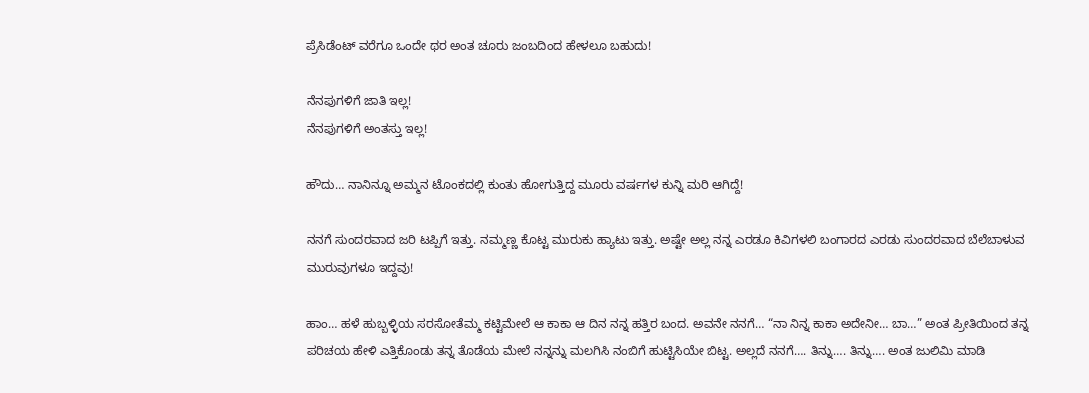ಪ್ರೆಸಿಡೆಂಟ್ ವರೆಗೂ ಒಂದೇ ಥರ ಅಂತ ಚೂರು ಜಂಬದಿಂದ ಹೇಳಲೂ ಬಹುದು!

ನೆನಪುಗಳಿಗೆ ಜಾತಿ ಇಲ್ಲ!
ನೆನಪುಗಳಿಗೆ ಅಂತಸ್ತು ಇಲ್ಲ!

ಹೌದು… ನಾನಿನ್ನೂ ಅಮ್ಮನ ಟೊಂಕದಲ್ಲಿ ಕುಂತು ಹೋಗುತ್ತಿದ್ದ ಮೂರು ವರ್ಷಗಳ ಕುನ್ನಿ ಮರಿ ಆಗಿದ್ದೆ!

ನನಗೆ ಸುಂದರವಾದ ಜರಿ ಟಪ್ಪಿಗೆ ಇತ್ತು. ನಮ್ಮಣ್ಣ ಕೊಟ್ಟ ಮುರುಕು ಹ್ಯಾಟು ಇತ್ತು. ಅಷ್ಟೇ ಅಲ್ಲ ನನ್ನ ಎರಡೂ ಕಿವಿಗಳಲಿ ಬಂಗಾರದ ಎರಡು ಸುಂದರವಾದ ಬೆಲೆಬಾಳುವ ಮುರುವುಗಳೂ ಇದ್ದವು!

ಹಾಂ… ಹಳೆ ಹುಬ್ಬಳ್ಳಿಯ ಸರಸೋತೆಮ್ಮ ಕಟ್ಟಿಮೇಲೆ ಆ ಕಾಕಾ ಆ ದಿನ ನನ್ನ ಹತ್ತಿರ ಬಂದ. ಅವನೇ ನನಗೆ… “ನಾ ನಿನ್ನ ಕಾಕಾ ಅದೇನೀ… ಬಾ…” ಅಂತ ಪ್ರೀತಿಯಿಂದ ತನ್ನ ಪರಿಚಯ ಹೇಳಿ ಎತ್ತಿಕೊಂಡು ತನ್ನ ತೊಡೆಯ ಮೇಲೆ ನನ್ನನ್ನು ಮಲಗಿಸಿ ನಂಬಿಗೆ ಹುಟ್ಟಿಸಿಯೇ ಬಿಟ್ಟ. ಅಲ್ಲದೆ ನನಗೆ…. ತಿನ್ನು…. ತಿನ್ನು…. ಅಂತ ಜುಲಿಮಿ ಮಾಡಿ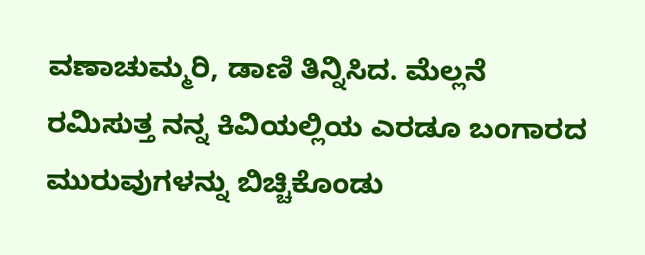ವಣಾಚುಮ್ಮರಿ, ಡಾಣಿ ತಿನ್ನಿಸಿದ. ಮೆಲ್ಲನೆ ರಮಿಸುತ್ತ ನನ್ನ ಕಿವಿಯಲ್ಲಿಯ ಎರಡೂ ಬಂಗಾರದ ಮುರುವುಗಳನ್ನು ಬಿಚ್ಚಿಕೊಂಡು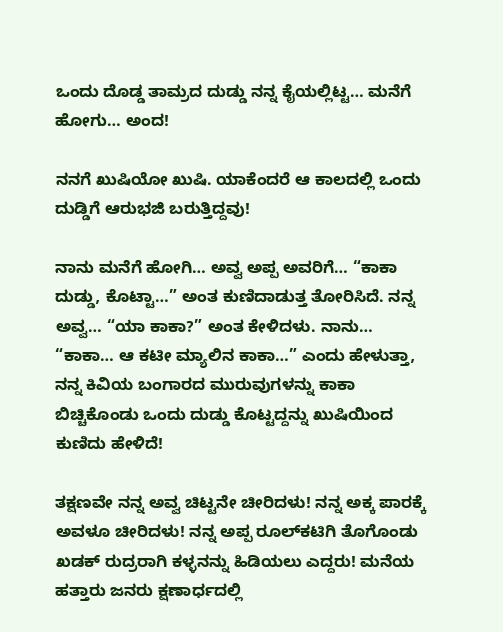ಒಂದು ದೊಡ್ಡ ತಾಮ್ರದ ದುಡ್ಡು ನನ್ನ ಕೈಯಲ್ಲಿಟ್ಟ… ಮನೆಗೆ ಹೋಗು… ಅಂದ!

ನನಗೆ ಖುಷಿಯೋ ಖುಷಿ. ಯಾಕೆಂದರೆ ಆ ಕಾಲದಲ್ಲಿ ಒಂದು ದುಡ್ಡಿಗೆ ಆರುಭಜಿ ಬರುತ್ತಿದ್ದವು!

ನಾನು ಮನೆಗೆ ಹೋಗಿ… ಅವ್ವ ಅಪ್ಪ ಅವರಿಗೆ… “ಕಾಕಾ ದುಡ್ಡು, ಕೊಟ್ಟಾ…” ಅಂತ ಕುಣಿದಾಡುತ್ತ ತೋರಿಸಿದೆ. ನನ್ನ ಅವ್ವ… “ಯಾ ಕಾಕಾ?” ಅಂತ ಕೇಳಿದಳು. ನಾನು… “ಕಾಕಾ… ಆ ಕಟೀ ಮ್ಯಾಲಿನ ಕಾಕಾ…” ಎಂದು ಹೇಳುತ್ತಾ, ನನ್ನ ಕಿವಿಯ ಬಂಗಾರದ ಮುರುವುಗಳನ್ನು ಕಾಕಾ ಬಿಚ್ಚಿಕೊಂಡು ಒಂದು ದುಡ್ಡು ಕೊಟ್ಟದ್ದನ್ನು ಖುಷಿಯಿಂದ ಕುಣಿದು ಹೇಳಿದೆ!

ತಕ್ಷಣವೇ ನನ್ನ ಅವ್ವ ಚಿಟ್ಟನೇ ಚೀರಿದಳು! ನನ್ನ ಅಕ್ಕ ಪಾರಕ್ಕೆ ಅವಳೂ ಚೀರಿದಳು! ನನ್ನ ಅಪ್ಪ ರೂಲ್‍ಕಟಿಗಿ ತೊಗೊಂಡು ಖಡಕ್ ರುದ್ರರಾಗಿ ಕಳ್ಳನನ್ನು ಹಿಡಿಯಲು ಎದ್ದರು! ಮನೆಯ ಹತ್ತಾರು ಜನರು ಕ್ಷಣಾರ್ಧದಲ್ಲಿ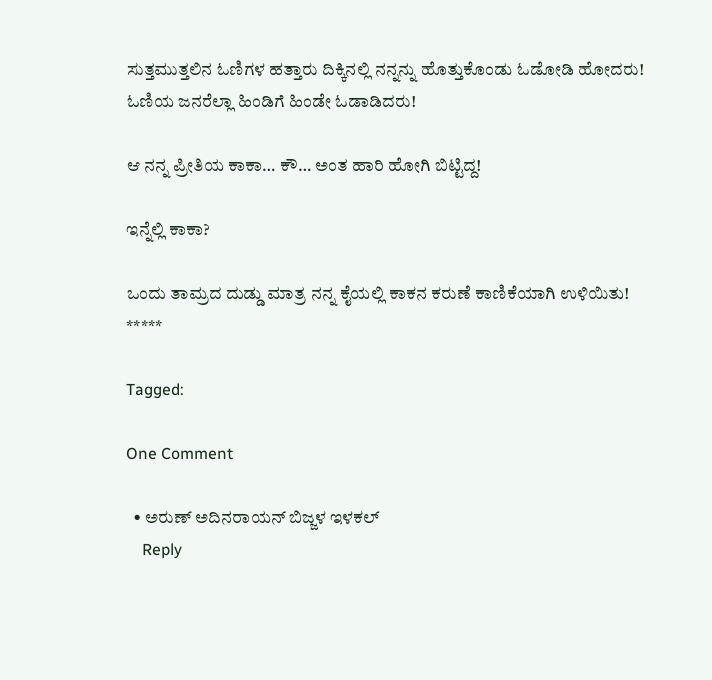ಸುತ್ತಮುತ್ತಲಿನ ಓಣಿಗಳ ಹತ್ತಾರು ದಿಕ್ಕಿನಲ್ಲಿ ನನ್ನನ್ನು ಹೊತ್ತುಕೊಂಡು ಓಡೋಡಿ ಹೋದರು! ಓಣಿಯ ಜನರೆಲ್ಲಾ ಹಿಂಡಿಗೆ ಹಿಂಡೇ ಓಡಾಡಿದರು!

ಆ ನನ್ನ ಪ್ರೀತಿಯ ಕಾಕಾ… ಕೌ… ಅಂತ ಹಾರಿ ಹೋಗಿ ಬಿಟ್ಟಿದ್ದ!

ಇನ್ನೆಲ್ಲಿ ಕಾಕಾ?

ಒಂದು ತಾಮ್ರದ ದುಡ್ಡು ಮಾತ್ರ ನನ್ನ ಕೈಯಲ್ಲಿ ಕಾಕನ ಕರುಣೆ ಕಾಣಿಕೆಯಾಗಿ ಉಳಿಯಿತು!
*****

Tagged:

One Comment

  • ಅರುಣ್ ಅದಿನರಾಯನ್ ಬಿಜ್ಜಳ ಇಳಕಲ್
    Reply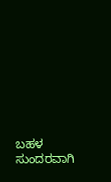ಬಹಳ ಸುಂದರವಾಗಿ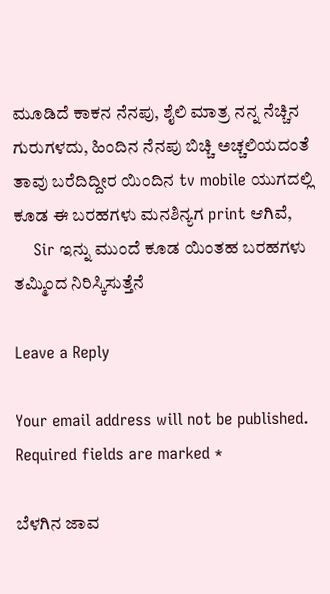ಮೂಡಿದೆ ಕಾಕನ ನೆನಪು, ಶೈಲಿ ಮಾತ್ರ ನನ್ನ ನೆಚ್ಚಿನ ಗುರುಗಳದು, ಹಿಂದಿನ ನೆನಪು ಬಿಚ್ಚಿ ಅಚ್ಚಲಿಯದಂತೆ ತಾವು ಬರೆದಿದ್ದೀರ ಯಿಂದಿನ tv mobile ಯುಗದಲ್ಲಿ ಕೂಡ ಈ ಬರಹಗಳು ಮನಶಿನ್ಯಗ print ಆಗಿವೆ,
    Sir ಇನ್ನು ಮುಂದೆ ಕೂಡ ಯಿಂತಹ ಬರಹಗಳು ತಮ್ಮಿಂದ ನಿರಿಸ್ಕಿಸುತ್ತೆನೆ

Leave a Reply

Your email address will not be published. Required fields are marked *

ಬೆಳಗಿನ ಜಾವ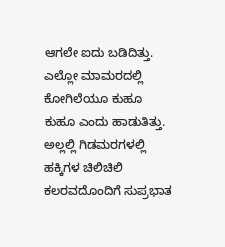ಆಗಲೇ ಐದು ಬಡಿದಿತ್ತು. ಎಲ್ಲೋ ಮಾಮರದಲ್ಲಿ ಕೋಗಿಲೆಯೂ ಕುಹೂ ಕುಹೂ ಎಂದು ಹಾಡುತಿತ್ತು. ಅಲ್ಲಲ್ಲಿ ಗಿಡಮರಗಳಲ್ಲಿ ಹಕ್ಕಿಗಳ ಚಿಲಿಚಿಲಿ ಕಲರವದೊಂದಿಗೆ ಸುಪ್ರಭಾತ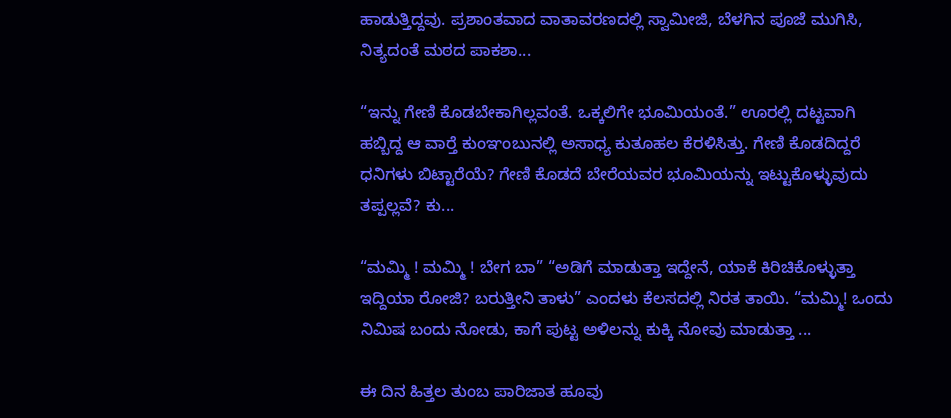ಹಾಡುತ್ತಿದ್ದವು. ಪ್ರಶಾಂತವಾದ ವಾತಾವರಣದಲ್ಲಿ ಸ್ವಾಮೀಜಿ, ಬೆಳಗಿನ ಪೂಜೆ ಮುಗಿಸಿ, ನಿತ್ಯದಂತೆ ಮಠದ ಪಾಕಶಾ...

“ಇನ್ನು ಗೇಣಿ ಕೊಡಬೇಕಾಗಿಲ್ಲವಂತೆ. ಒಕ್ಕಲಿಗೇ ಭೂಮಿಯಂತೆ.” ಊರಲ್ಲಿ ದಟ್ಟವಾಗಿ ಹಬ್ಬಿದ್ದ ಆ ವಾರ್‍ತೆ ಕುಂಞಂಬುನಲ್ಲಿ ಅಸಾಧ್ಯ ಕುತೂಹಲ ಕೆರಳಿಸಿತ್ತು. ಗೇಣಿ ಕೊಡದಿದ್ದರೆ ಧನಿಗಳು ಬಿಟ್ಟಾರೆಯೆ? ಗೇಣಿ ಕೊಡದೆ ಬೇರೆಯವರ ಭೂಮಿಯನ್ನು ಇಟ್ಟುಕೊಳ್ಳುವುದು ತಪ್ಪಲ್ಲವೆ? ಕು...

“ಮಮ್ಮಿ ! ಮಮ್ಮಿ ! ಬೇಗ ಬಾ” “ಅಡಿಗೆ ಮಾಡುತ್ತಾ ಇದ್ದೇನೆ, ಯಾಕೆ ಕಿರಿಚಿಕೊಳ್ಳುತ್ತಾ ಇದ್ದಿಯಾ ರೋಜಿ? ಬರುತ್ತೀನಿ ತಾಳು” ಎಂದಳು ಕೆಲಸದಲ್ಲಿ ನಿರತ ತಾಯಿ. “ಮಮ್ಮಿ! ಒಂದು ನಿಮಿಷ ಬಂದು ನೋಡು, ಕಾಗೆ ಪುಟ್ಟ ಅಳಿಲನ್ನು ಕುಕ್ಕಿ ನೋವು ಮಾಡುತ್ತಾ ...

ಈ ದಿನ ಹಿತ್ತಲ ತುಂಬ ಪಾರಿಜಾತ ಹೂವು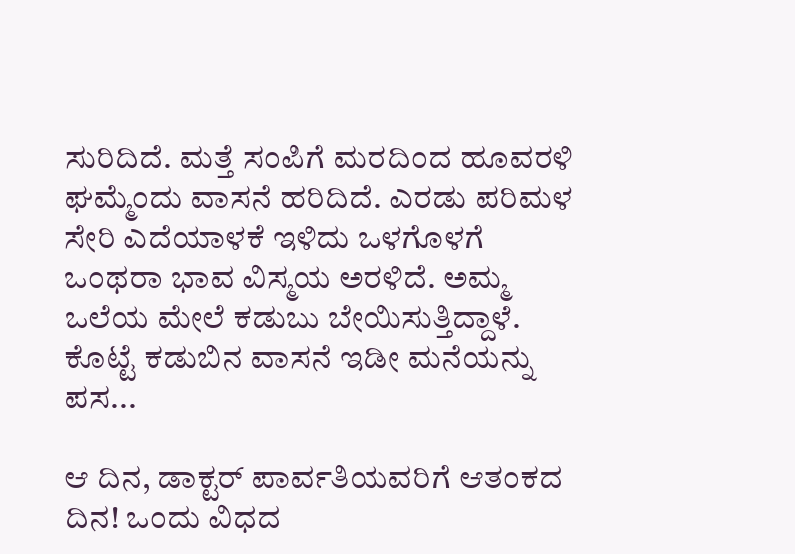ಸುರಿದಿದೆ. ಮತ್ತೆ ಸಂಪಿಗೆ ಮರದಿಂದ ಹೂವರಳಿ ಘಮ್ಮೆಂದು ವಾಸನೆ ಹರಿದಿದೆ. ಎರಡು ಪರಿಮಳ ಸೇರಿ ಎದೆಯಾಳಕೆ ಇಳಿದು ಒಳಗೊಳಗೆ ಒಂಥರಾ ಭಾವ ವಿಸ್ಮಯ ಅರಳಿದೆ. ಅಮ್ಮ ಒಲೆಯ ಮೇಲೆ ಕಡುಬು ಬೇಯಿಸುತ್ತಿದ್ದಾಳೆ. ಕೊಟ್ಟೆ ಕಡುಬಿನ ವಾಸನೆ ಇಡೀ ಮನೆಯನ್ನು ಪಸ...

ಆ ದಿನ, ಡಾಕ್ಟರ್ ಪಾರ್ವತಿಯವರಿಗೆ ಆತಂಕದ ದಿನ! ಒಂದು ವಿಧದ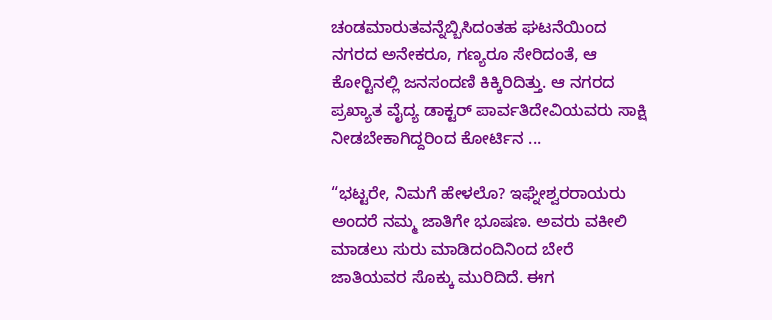ಚಂಡಮಾರುತವನ್ನೆಬ್ಬಿಸಿದಂತಹ ಘಟನೆಯಿಂದ ನಗರದ ಅನೇಕರೂ, ಗಣ್ಯರೂ ಸೇರಿದಂತೆ, ಆ ಕೋರ್‍ಟಿನಲ್ಲಿ ಜನಸಂದಣಿ ಕಿಕ್ಕಿರಿದಿತ್ತು. ಆ ನಗರದ ಪ್ರಖ್ಯಾತ ವೈದ್ಯ ಡಾಕ್ಟರ್ ಪಾರ್ವತಿದೇವಿಯವರು ಸಾಕ್ಷಿ ನೀಡಬೇಕಾಗಿದ್ದರಿಂದ ಕೋರ್ಟಿನ ...

“ಭಟ್ಟರೇ, ನಿಮಗೆ ಹೇಳಲೊ? ಇಘ್ನೇಶ್ವರರಾಯರು ಅಂದರೆ ನಮ್ಮ ಜಾತಿಗೇ ಭೂಷಣ. ಅವರು ವಕೀಲಿ ಮಾಡಲು ಸುರು ಮಾಡಿದಂದಿನಿಂದ ಬೇರೆ ಜಾತಿಯವರ ಸೊಕ್ಕು ಮುರಿದಿದೆ. ಈಗ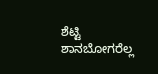ಶೆಟ್ಟಿ ಶಾನಬೋಗರೆಲ್ಲ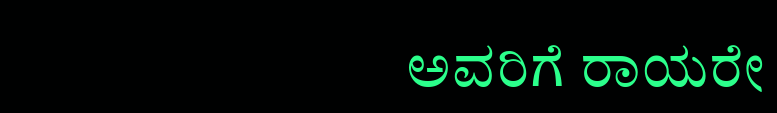ಅವರಿಗೆ ರಾಯರೇ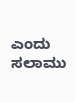ಎಂದು ಸಲಾಮು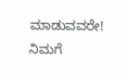ಮಾಡುವವರೇ! ನಿಮಗೆ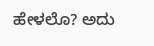ಹೇಳಲೊ? ಅದು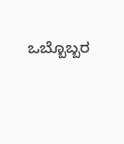ಒಬ್ಬೊಬ್ಬರ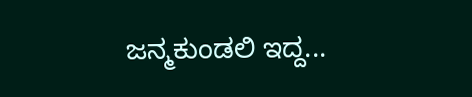ಜನ್ಮಕುಂಡಲಿ ಇದ್ದ...